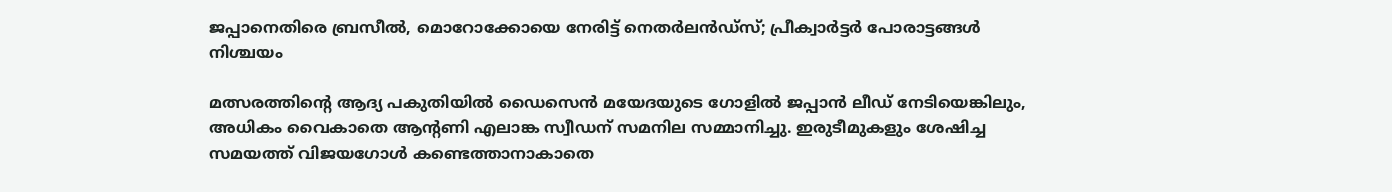ജപ്പാനെതിരെ ബ്രസീൽ, മൊറോക്കോയെ നേരിട്ട് നെതർലൻഡ്‌സ്; പ്രീക്വാർട്ടർ പോരാട്ടങ്ങൾ നിശ്ചയം

മത്സരത്തിന്റെ ആദ്യ പകുതിയിൽ ഡൈസെൻ മയേദയുടെ ഗോളിൽ ജപ്പാൻ ലീഡ് നേടിയെങ്കിലും, അധികം വൈകാതെ ആന്റണി എലാങ്ക സ്വീഡന് സമനില സമ്മാനിച്ചു. ഇരുടീമുകളും ശേഷിച്ച സമയത്ത് വിജയഗോൾ കണ്ടെത്താനാകാതെ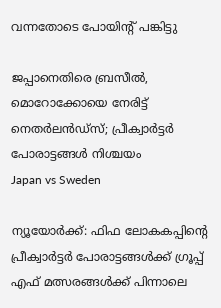വന്നതോടെ പോയിന്റ് പങ്കിട്ടു

ജപ്പാനെതിരെ ബ്രസീൽ, മൊറോക്കോയെ നേരിട്ട് നെതർലൻഡ്‌സ്; പ്രീക്വാർട്ടർ പോരാട്ടങ്ങൾ നിശ്ചയം
Japan vs Sweden

ന്യൂയോർക്ക്: ഫിഫ ലോകകപ്പിന്റെ പ്രീക്വാർട്ടർ പോരാട്ടങ്ങൾക്ക് ഗ്രൂപ്പ് എഫ് മത്സരങ്ങൾക്ക് പിന്നാലെ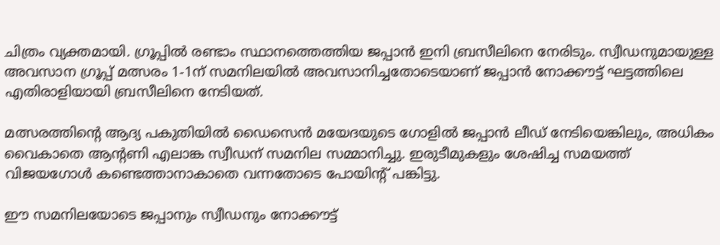ചിത്രം വ്യക്തമായി. ഗ്രൂപ്പിൽ രണ്ടാം സ്ഥാനത്തെത്തിയ ജപ്പാൻ ഇനി ബ്രസീലിനെ നേരിടും. സ്വീഡനുമായുള്ള അവസാന ഗ്രൂപ്പ് മത്സരം 1-1ന് സമനിലയിൽ അവസാനിച്ചതോടെയാണ് ജപ്പാൻ നോക്കൗട്ട് ഘട്ടത്തിലെ എതിരാളിയായി ബ്രസീലിനെ നേടിയത്.

മത്സരത്തിന്റെ ആദ്യ പകുതിയിൽ ഡൈസെൻ മയേദയുടെ ഗോളിൽ ജപ്പാൻ ലീഡ് നേടിയെങ്കിലും, അധികം വൈകാതെ ആന്റണി എലാങ്ക സ്വീഡന് സമനില സമ്മാനിച്ചു. ഇരുടീമുകളും ശേഷിച്ച സമയത്ത് വിജയഗോൾ കണ്ടെത്താനാകാതെ വന്നതോടെ പോയിന്റ് പങ്കിട്ടു.

ഈ സമനിലയോടെ ജപ്പാനും സ്വീഡനും നോക്കൗട്ട്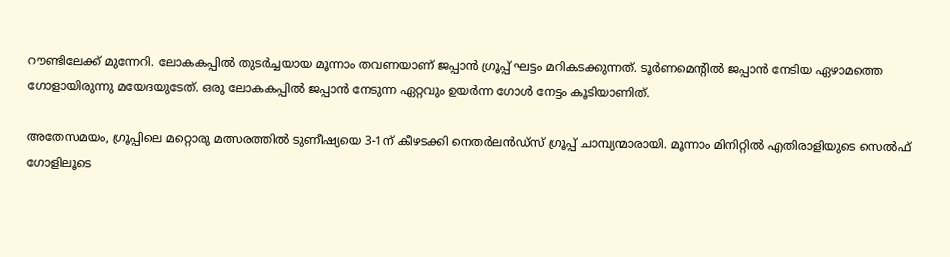റൗണ്ടിലേക്ക് മുന്നേറി. ലോകകപ്പിൽ തുടർച്ചയായ മൂന്നാം തവണയാണ് ജപ്പാൻ ഗ്രൂപ്പ് ഘട്ടം മറികടക്കുന്നത്. ടൂർണമെന്റിൽ ജപ്പാൻ നേടിയ ഏഴാമത്തെ ഗോളായിരുന്നു മയേദയുടേത്. ഒരു ലോകകപ്പിൽ ജപ്പാൻ നേടുന്ന ഏറ്റവും ഉയർന്ന ഗോൾ നേട്ടം കൂടിയാണിത്.

അതേസമയം, ഗ്രൂപ്പിലെ മറ്റൊരു മത്സരത്തിൽ ടുണീഷ്യയെ 3-1ന് കീഴടക്കി നെതർലൻഡ്‌സ് ഗ്രൂപ്പ് ചാമ്പ്യന്മാരായി. മൂന്നാം മിനിറ്റിൽ എതിരാളിയുടെ സെൽഫ് ഗോളിലൂടെ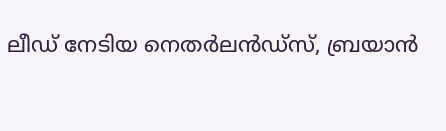ലീഡ് നേടിയ നെതർലൻഡ്‌സ്, ബ്രയാൻ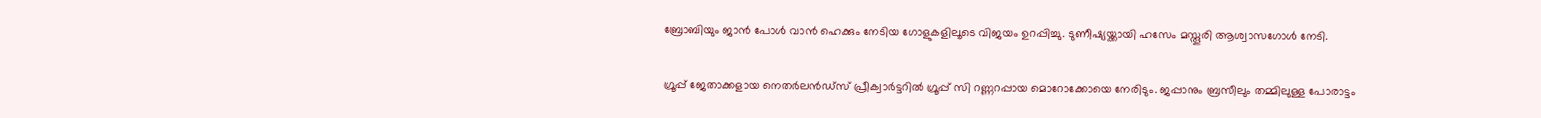ബ്രോബിയും ജാൻ പോൾ വാൻ ഹെക്കും നേടിയ ഗോളുകളിലൂടെ വിജയം ഉറപ്പിച്ചു. ടുണീഷ്യയ്ക്കായി ഹസേം മസ്തൂരി ആശ്വാസഗോൾ നേടി.

ഗ്രൂപ്പ് ജേതാക്കളായ നെതർലൻഡ്‌സ് പ്രീക്വാർട്ടറിൽ ഗ്രൂപ്പ് സി റണ്ണറപ്പായ മൊറോക്കോയെ നേരിടും. ജപ്പാനും ബ്രസീലും തമ്മിലുള്ള പോരാട്ടം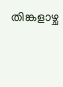തിങ്കളാഴ്ച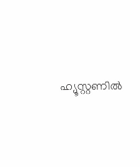ഹ്യൂസ്റ്റണിൽ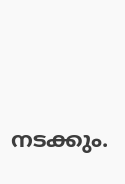നടക്കും.